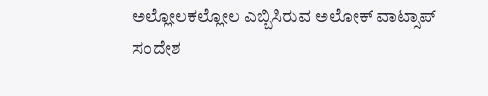ಅಲ್ಲೋಲಕಲ್ಲೋಲ ಎಬ್ಬಿಸಿರುವ ಅಲೋಕ್ ವಾಟ್ಸಾಪ್ ಸಂದೇಶ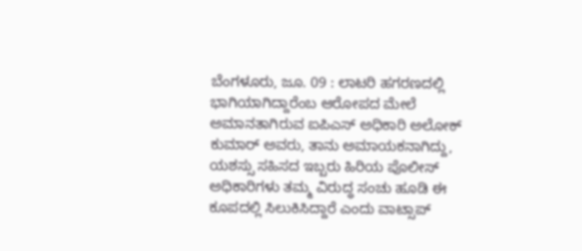ಬೆಂಗಳೂರು, ಜೂ. 09 : ಲಾಟರಿ ಹಗರಣದಲ್ಲಿ ಭಾಗಿಯಾಗಿದ್ದಾರೆಂಬ ಆರೋಪದ ಮೇಲೆ ಅಮಾನತಾಗಿರುವ ಐಪಿಎಸ್ ಅಧಿಕಾರಿ ಅಲೋಕ್ ಕುಮಾರ್ ಅವರು, ತಾನು ಅಮಾಯಕನಾಗಿದ್ದು, ಯಶಸ್ಸು ಸಹಿಸದ ಇಬ್ಬರು ಹಿರಿಯ ಪೊಲೀಸ್ ಅಧಿಕಾರಿಗಳು ತಮ್ಮ ವಿರುದ್ಧ ಸಂಚು ಹೂಡಿ ಈ ಕೂಪದಲ್ಲಿ ಸಿಲುಕಿಸಿದ್ದಾರೆ ಎಂದು ವಾಟ್ಸಾಪ್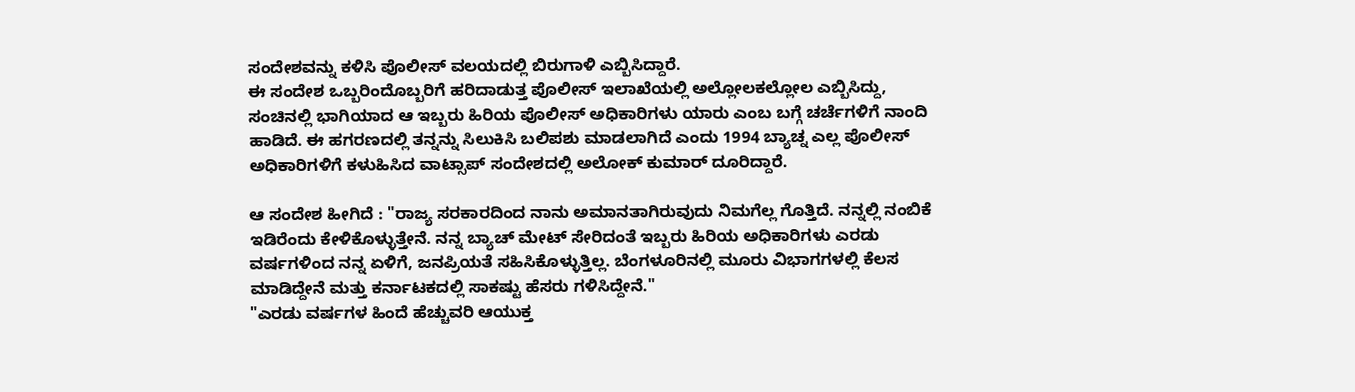ಸಂದೇಶವನ್ನು ಕಳಿಸಿ ಪೊಲೀಸ್ ವಲಯದಲ್ಲಿ ಬಿರುಗಾಳಿ ಎಬ್ಬಿಸಿದ್ದಾರೆ.
ಈ ಸಂದೇಶ ಒಬ್ಬರಿಂದೊಬ್ಬರಿಗೆ ಹರಿದಾಡುತ್ತ ಪೊಲೀಸ್ ಇಲಾಖೆಯಲ್ಲಿ ಅಲ್ಲೋಲಕಲ್ಲೋಲ ಎಬ್ಬಿಸಿದ್ದು, ಸಂಚಿನಲ್ಲಿ ಭಾಗಿಯಾದ ಆ ಇಬ್ಬರು ಹಿರಿಯ ಪೊಲೀಸ್ ಅಧಿಕಾರಿಗಳು ಯಾರು ಎಂಬ ಬಗ್ಗೆ ಚರ್ಚೆಗಳಿಗೆ ನಾಂದಿ ಹಾಡಿದೆ. ಈ ಹಗರಣದಲ್ಲಿ ತನ್ನನ್ನು ಸಿಲುಕಿಸಿ ಬಲಿಪಶು ಮಾಡಲಾಗಿದೆ ಎಂದು 1994 ಬ್ಯಾಚ್ನ ಎಲ್ಲ ಪೊಲೀಸ್ ಅಧಿಕಾರಿಗಳಿಗೆ ಕಳುಹಿಸಿದ ವಾಟ್ಸಾಪ್ ಸಂದೇಶದಲ್ಲಿ ಅಲೋಕ್ ಕುಮಾರ್ ದೂರಿದ್ದಾರೆ.

ಆ ಸಂದೇಶ ಹೀಗಿದೆ : "ರಾಜ್ಯ ಸರಕಾರದಿಂದ ನಾನು ಅಮಾನತಾಗಿರುವುದು ನಿಮಗೆಲ್ಲ ಗೊತ್ತಿದೆ. ನನ್ನಲ್ಲಿ ನಂಬಿಕೆ ಇಡಿರೆಂದು ಕೇಳಿಕೊಳ್ಳುತ್ತೇನೆ. ನನ್ನ ಬ್ಯಾಚ್ ಮೇಟ್ ಸೇರಿದಂತೆ ಇಬ್ಬರು ಹಿರಿಯ ಅಧಿಕಾರಿಗಳು ಎರಡು ವರ್ಷಗಳಿಂದ ನನ್ನ ಏಳಿಗೆ, ಜನಪ್ರಿಯತೆ ಸಹಿಸಿಕೊಳ್ಳುತ್ತಿಲ್ಲ. ಬೆಂಗಳೂರಿನಲ್ಲಿ ಮೂರು ವಿಭಾಗಗಳಲ್ಲಿ ಕೆಲಸ ಮಾಡಿದ್ದೇನೆ ಮತ್ತು ಕರ್ನಾಟಕದಲ್ಲಿ ಸಾಕಷ್ಟು ಹೆಸರು ಗಳಿಸಿದ್ದೇನೆ."
"ಎರಡು ವರ್ಷಗಳ ಹಿಂದೆ ಹೆಚ್ಚುವರಿ ಆಯುಕ್ತ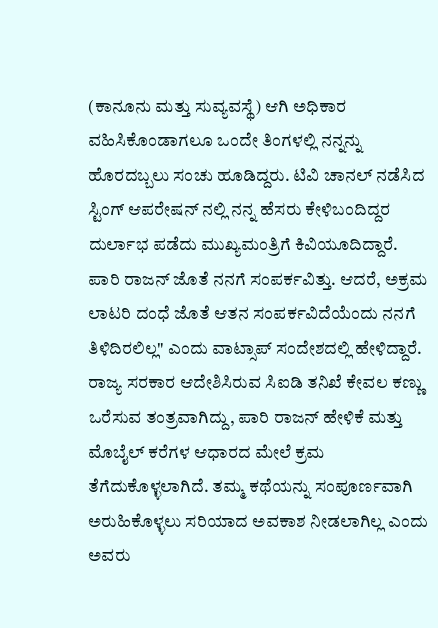(ಕಾನೂನು ಮತ್ತು ಸುವ್ಯವಸ್ಥೆ) ಆಗಿ ಅಧಿಕಾರ ವಹಿಸಿಕೊಂಡಾಗಲೂ ಒಂದೇ ತಿಂಗಳಲ್ಲಿ ನನ್ನನ್ನು ಹೊರದಬ್ಬಲು ಸಂಚು ಹೂಡಿದ್ದರು. ಟಿವಿ ಚಾನಲ್ ನಡೆಸಿದ ಸ್ಟಿಂಗ್ ಆಪರೇಷನ್ ನಲ್ಲಿ ನನ್ನ ಹೆಸರು ಕೇಳಿಬಂದಿದ್ದರ ದುರ್ಲಾಭ ಪಡೆದು ಮುಖ್ಯಮಂತ್ರಿಗೆ ಕಿವಿಯೂದಿದ್ದಾರೆ. ಪಾರಿ ರಾಜನ್ ಜೊತೆ ನನಗೆ ಸಂಪರ್ಕವಿತ್ತು. ಆದರೆ, ಅಕ್ರಮ ಲಾಟರಿ ದಂಧೆ ಜೊತೆ ಆತನ ಸಂಪರ್ಕವಿದೆಯೆಂದು ನನಗೆ ತಿಳಿದಿರಲಿಲ್ಲ" ಎಂದು ವಾಟ್ಸಾಪ್ ಸಂದೇಶದಲ್ಲಿ ಹೇಳಿದ್ದಾರೆ.
ರಾಜ್ಯ ಸರಕಾರ ಆದೇಶಿಸಿರುವ ಸಿಐಡಿ ತನಿಖೆ ಕೇವಲ ಕಣ್ಣು ಒರೆಸುವ ತಂತ್ರವಾಗಿದ್ದು, ಪಾರಿ ರಾಜನ್ ಹೇಳಿಕೆ ಮತ್ತು ಮೊಬೈಲ್ ಕರೆಗಳ ಆಧಾರದ ಮೇಲೆ ಕ್ರಮ ತೆಗೆದುಕೊಳ್ಳಲಾಗಿದೆ. ತಮ್ಮ ಕಥೆಯನ್ನು ಸಂಪೂರ್ಣವಾಗಿ ಅರುಹಿಕೊಳ್ಳಲು ಸರಿಯಾದ ಅವಕಾಶ ನೀಡಲಾಗಿಲ್ಲ ಎಂದು ಅವರು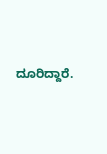ದೂರಿದ್ದಾರೆ.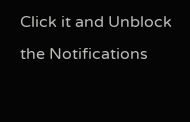Click it and Unblock the Notifications